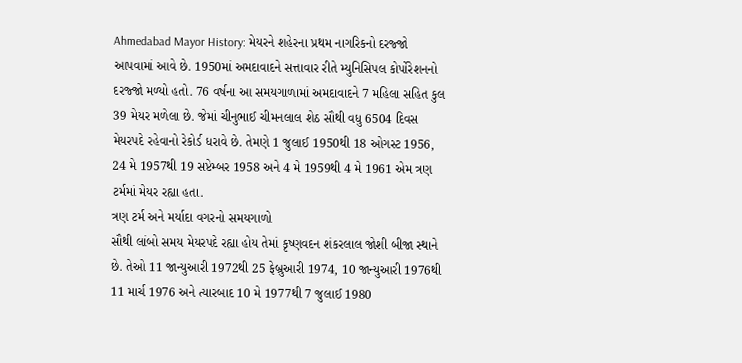Ahmedabad Mayor History: મેયરને શહેરના પ્રથમ નાગરિકનો દરજ્જો આપવામાં આવે છે. 1950માં અમદાવાદને સત્તાવાર રીતે મ્યુનિસિપલ કોર્પોરેશનનો દરજ્જો મળ્યો હતો. 76 વર્ષના આ સમયગાળામાં અમદાવાદને 7 મહિલા સહિત કુલ 39 મેયર મળેલા છે. જેમાં ચીનુભાઈ ચીમનલાલ શેઠ સૌથી વધુ 6504 દિવસ મેયરપદે રહેવાનો રેકોર્ડ ધરાવે છે. તેમણે 1 જુલાઈ 1950થી 18 ઓગસ્ટ 1956, 24 મે 1957થી 19 સપ્ટેમ્બર 1958 અને 4 મે 1959થી 4 મે 1961 એમ ત્રણ ટર્મમાં મેયર રહ્યા હતા.
ત્રણ ટર્મ અને મર્યાદા વગરનો સમયગાળો
સૌથી લાંબો સમય મેયરપદે રહ્યા હોય તેમાં કૃષ્ણવદન શંકરલાલ જોશી બીજા સ્થાને છે. તેઓ 11 જાન્યુઆરી 1972થી 25 ફેબ્રુઆરી 1974, 10 જાન્યુઆરી 1976થી 11 માર્ચ 1976 અને ત્યારબાદ 10 મે 1977થી 7 જુલાઈ 1980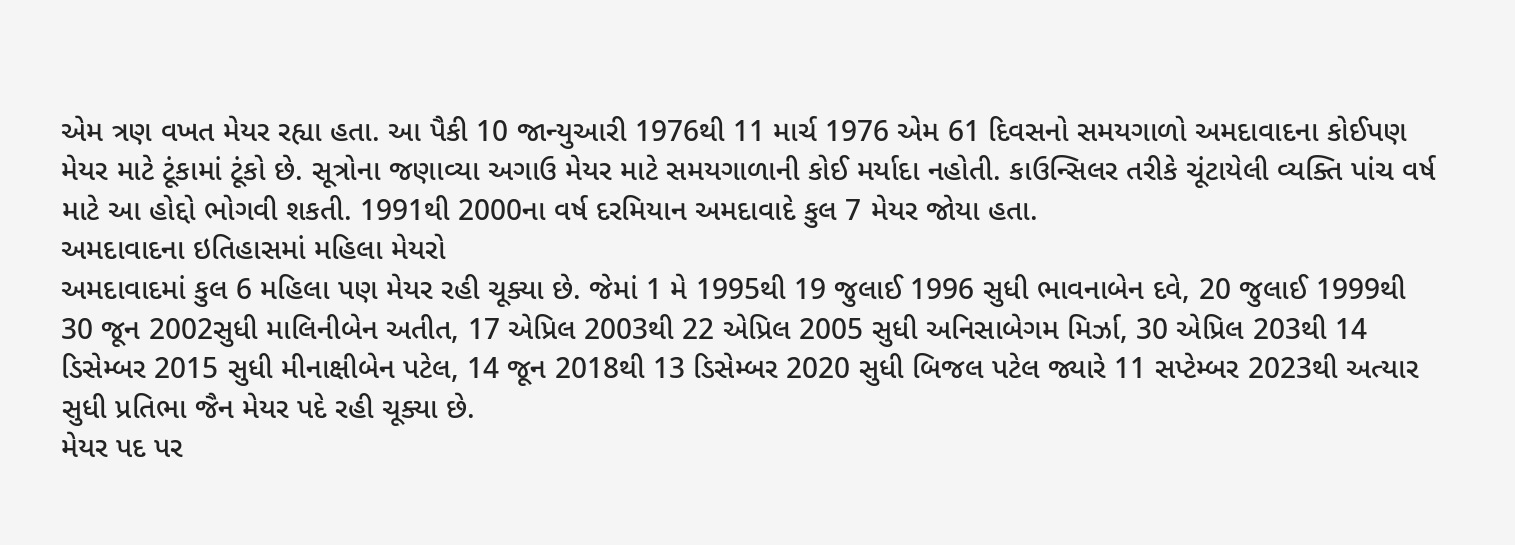એમ ત્રણ વખત મેયર રહ્યા હતા. આ પૈકી 10 જાન્યુઆરી 1976થી 11 માર્ચ 1976 એમ 61 દિવસનો સમયગાળો અમદાવાદના કોઈપણ મેયર માટે ટૂંકામાં ટૂંકો છે. સૂત્રોના જણાવ્યા અગાઉ મેયર માટે સમયગાળાની કોઈ મર્યાદા નહોતી. કાઉન્સિલર તરીકે ચૂંટાયેલી વ્યક્તિ પાંચ વર્ષ માટે આ હોદ્દો ભોગવી શકતી. 1991થી 2000ના વર્ષ દરમિયાન અમદાવાદે કુલ 7 મેયર જોયા હતા.
અમદાવાદના ઇતિહાસમાં મહિલા મેયરો
અમદાવાદમાં કુલ 6 મહિલા પણ મેયર રહી ચૂક્યા છે. જેમાં 1 મે 1995થી 19 જુલાઈ 1996 સુધી ભાવનાબેન દવે, 20 જુલાઈ 1999થી 30 જૂન 2002સુધી માલિનીબેન અતીત, 17 એપ્રિલ 2003થી 22 એપ્રિલ 2005 સુધી અનિસાબેગમ મિર્ઝા, 30 એપ્રિલ 203થી 14 ડિસેમ્બર 2015 સુધી મીનાક્ષીબેન પટેલ, 14 જૂન 2018થી 13 ડિસેમ્બર 2020 સુધી બિજલ પટેલ જ્યારે 11 સપ્ટેમ્બર 2023થી અત્યાર સુધી પ્રતિભા જૈન મેયર પદે રહી ચૂક્યા છે.
મેયર પદ પર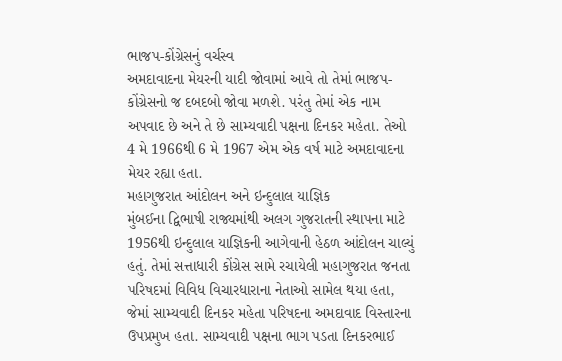ભાજપ-કોંગ્રેસનું વર્ચસ્વ
અમદાવાદના મેયરની યાદી જોવામાં આવે તો તેમાં ભાજપ-કોંગ્રેસનો જ દબદબો જોવા મળશે. પરંતુ તેમાં એક નામ અપવાદ છે અને તે છે સામ્યવાદી પક્ષના દિનકર મહેતા. તેઓ 4 મે 1966થી 6 મે 1967 એમ એક વર્ષ માટે અમદાવાદના મેયર રહ્યા હતા.
મહાગુજરાત આંદોલન અને ઇન્દુલાલ યાજ્ઞિક
મુંબઈના દ્વિભાષી રાજ્યમાંથી અલગ ગુજરાતની સ્થાપના માટે 1956થી ઇન્દુલાલ યાજ્ઞિકની આગેવાની હેઠળ આંદોલન ચાલ્યું હતું. તેમાં સત્તાધારી કોંગ્રેસ સામે રચાયેલી મહાગુજરાત જનતા પરિષદમાં વિવિધ વિચારધારાના નેતાઓ સામેલ થયા હતા, જેમાં સામ્યવાદી દિનકર મહેતા પરિષદના અમદાવાદ વિસ્તારના ઉપપ્રમુખ હતા. સામ્યવાદી પક્ષના ભાગ પડતા દિનકરભાઈ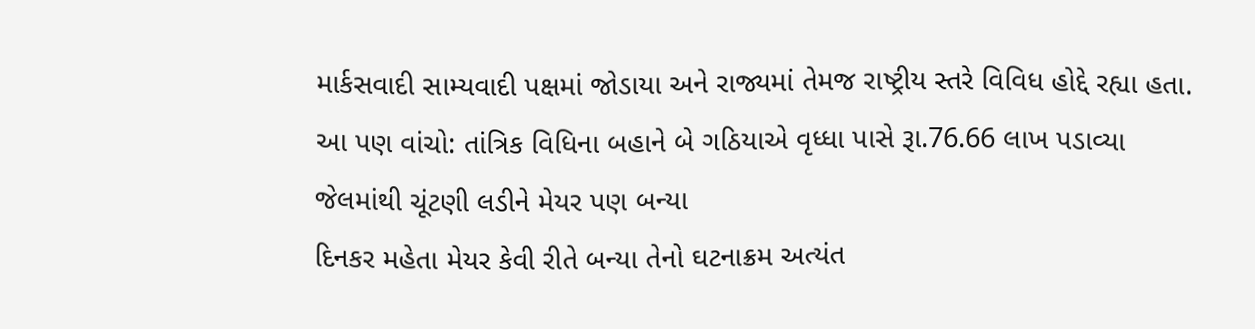માર્કસવાદી સામ્યવાદી પક્ષમાં જોડાયા અને રાજ્યમાં તેમજ રાષ્ટ્રીય સ્તરે વિવિધ હોદ્દે રહ્યા હતા.
આ પણ વાંચો: તાંત્રિક વિધિના બહાને બે ગઠિયાએ વૃધ્ધા પાસે રૂા.76.66 લાખ પડાવ્યા
જેલમાંથી ચૂંટણી લડીને મેયર પણ બન્યા
દિનકર મહેતા મેયર કેવી રીતે બન્યા તેનો ઘટનાક્રમ અત્યંત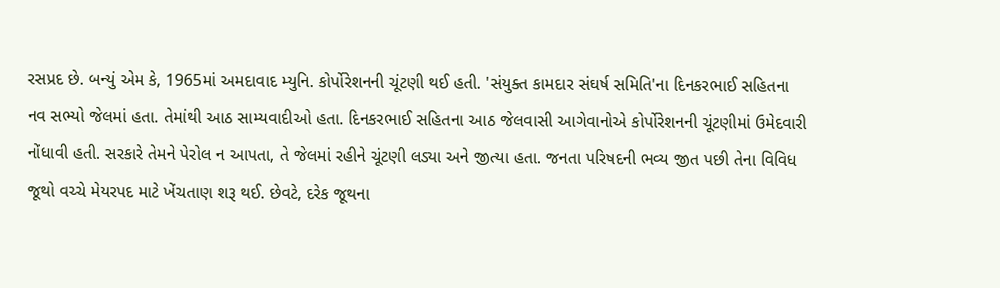રસપ્રદ છે. બન્યું એમ કે, 1965માં અમદાવાદ મ્યુનિ. કોર્પોરેશનની ચૂંટણી થઈ હતી. 'સંયુક્ત કામદાર સંઘર્ષ સમિતિ'ના દિનકરભાઈ સહિતના નવ સભ્યો જેલમાં હતા. તેમાંથી આઠ સામ્યવાદીઓ હતા. દિનકરભાઈ સહિતના આઠ જેલવાસી આગેવાનોએ કોર્પોરેશનની ચૂંટણીમાં ઉમેદવારી નોંધાવી હતી. સરકારે તેમને પેરોલ ન આપતા, તે જેલમાં રહીને ચૂંટણી લડ્યા અને જીત્યા હતા. જનતા પરિષદની ભવ્ય જીત પછી તેના વિવિધ જૂથો વચ્ચે મેયરપદ માટે ખેંચતાણ શરૂ થઈ. છેવટે, દરેક જૂથના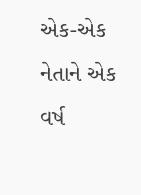એક-એક નેતાને એક વર્ષ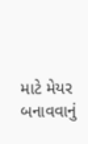માટે મેયર બનાવવાનું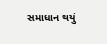સમાધાન થયું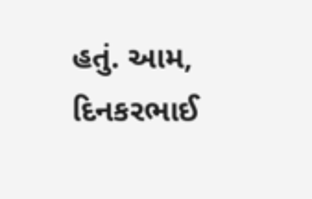હતું. આમ, દિનકરભાઈ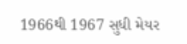1966થી 1967 સુધી મેયર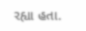રહ્યા હતા.